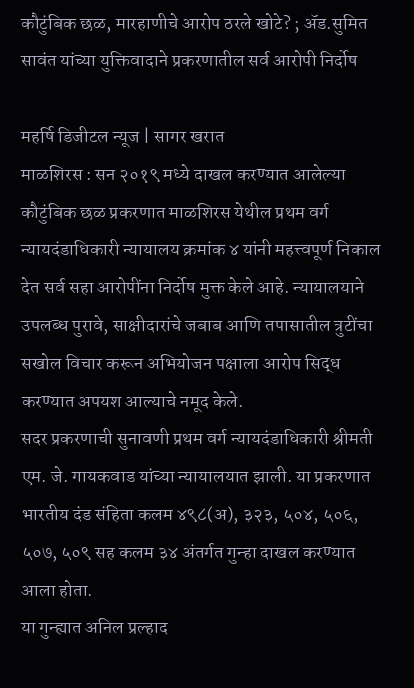कौटुंबिक छळ, मारहाणीचे आरोप ठरले खोटे? ; ॲड.सुमित सावंत यांच्या युक्तिवादाने प्रकरणातील सर्व आरोपी निर्दोष

महर्षि डिजीटल न्यूज | सागर खरात
माळशिरस : सन २०१९ मध्ये दाखल करण्यात आलेल्या कौटुंबिक छळ प्रकरणात माळशिरस येथील प्रथम वर्ग न्यायदंडाधिकारी न्यायालय क्रमांक ४ यांनी महत्त्वपूर्ण निकाल देत सर्व सहा आरोपींना निर्दोष मुक्त केले आहे. न्यायालयाने उपलब्ध पुरावे, साक्षीदारांचे जबाब आणि तपासातील त्रुटींचा सखोल विचार करून अभियोजन पक्षाला आरोप सिद्ध करण्यात अपयश आल्याचे नमूद केले.
सदर प्रकरणाची सुनावणी प्रथम वर्ग न्यायदंडाधिकारी श्रीमती एम. जे. गायकवाड यांच्या न्यायालयात झाली. या प्रकरणात भारतीय दंड संहिता कलम ४९८(अ), ३२३, ५०४, ५०६, ५०७, ५०९ सह कलम ३४ अंतर्गत गुन्हा दाखल करण्यात आला होता.
या गुन्ह्यात अनिल प्रल्हाद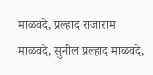माळवदे, प्रल्हाद राजाराम माळवदे, सुनील प्रल्हाद माळवदे,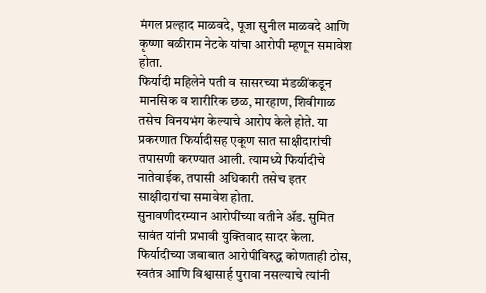मंगल प्रल्हाद माळवदे, पूजा सुनील माळवदे आणि कृष्णा बळीराम नेटके यांचा आरोपी म्हणून समावेश होता.
फिर्यादी महिलेने पती व सासरच्या मंडळींकडून मानसिक व शारीरिक छळ, मारहाण, शिवीगाळ तसेच विनयभंग केल्याचे आरोप केले होते. या प्रकरणात फिर्यादीसह एकूण सात साक्षीदारांची तपासणी करण्यात आली. त्यामध्ये फिर्यादीचे नातेवाईक, तपासी अधिकारी तसेच इतर साक्षीदारांचा समावेश होता.
सुनावणीदरम्यान आरोपींच्या वतीने ॲड. सुमित सावंत यांनी प्रभावी युक्तिवाद सादर केला. फिर्यादीच्या जबाबात आरोपींविरुद्ध कोणताही ठोस, स्वतंत्र आणि विश्वासार्ह पुरावा नसल्याचे त्यांनी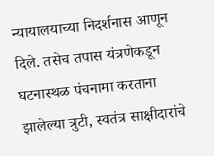न्यायालयाच्या निदर्शनास आणून दिले. तसेच तपास यंत्रणेकडून घटनास्थळ पंचनामा करताना झालेल्या त्रुटी, स्वतंत्र साक्षीदारांचे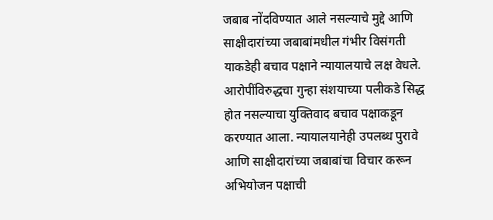जबाब नोंदविण्यात आले नसल्याचे मुद्दे आणि साक्षीदारांच्या जबाबांमधील गंभीर विसंगती याकडेही बचाव पक्षाने न्यायालयाचे लक्ष वेधले.
आरोपींविरुद्धचा गुन्हा संशयाच्या पलीकडे सिद्ध होत नसल्याचा युक्तिवाद बचाव पक्षाकडून करण्यात आला. न्यायालयानेही उपलब्ध पुरावे आणि साक्षीदारांच्या जबाबांचा विचार करून अभियोजन पक्षाची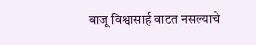बाजू विश्वासार्ह वाटत नसल्याचे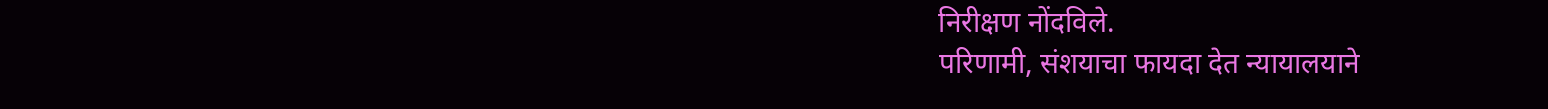निरीक्षण नोंदविले.
परिणामी, संशयाचा फायदा देत न्यायालयाने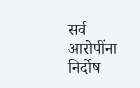सर्व आरोपींना निर्दोष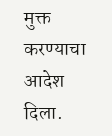मुक्त करण्याचा आदेश दिला.